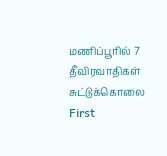மணிப்பூரில் 7 தீவிரவாதிகள் சுட்டுக்கொலை
First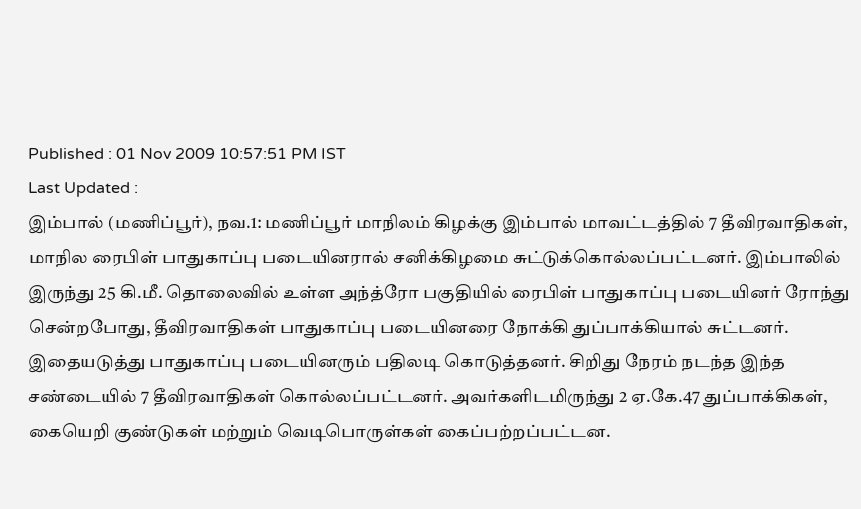Published : 01 Nov 2009 10:57:51 PM IST
Last Updated :
இம்பால் (மணிப்பூர்), நவ.1: மணிப்பூர் மாநிலம் கிழக்கு இம்பால் மாவட்டத்தில் 7 தீவிரவாதிகள், மாநில ரைபிள் பாதுகாப்பு படையினரால் சனிக்கிழமை சுட்டுக்கொல்லப்பட்டனர். இம்பாலில் இருந்து 25 கி.மீ. தொலைவில் உள்ள அந்த்ரோ பகுதியில் ரைபிள் பாதுகாப்பு படையினர் ரோந்து சென்றபோது, தீவிரவாதிகள் பாதுகாப்பு படையினரை நோக்கி துப்பாக்கியால் சுட்டனர். இதையடுத்து பாதுகாப்பு படையினரும் பதிலடி கொடுத்தனர். சிறிது நேரம் நடந்த இந்த சண்டையில் 7 தீவிரவாதிகள் கொல்லப்பட்டனர். அவர்களிடமிருந்து 2 ஏ.கே.47 துப்பாக்கிகள், கையெறி குண்டுகள் மற்றும் வெடிபொருள்கள் கைப்பற்றப்பட்டன.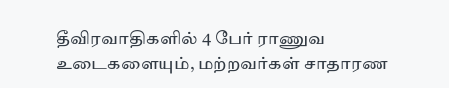தீவிரவாதிகளில் 4 பேர் ராணுவ உடைகளையும், மற்றவர்கள் சாதாரண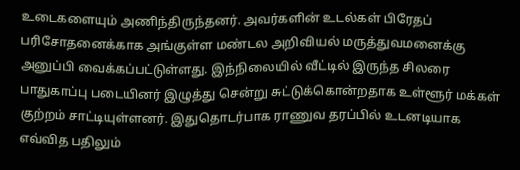உடைகளையும் அணிந்திருந்தனர். அவர்களின் உடல்கள் பிரேதப் பரிசோதனைக்காக அங்குள்ள மண்டல அறிவியல் மருத்துவமனைக்கு அனுப்பி வைக்கப்பட்டுள்ளது. இந்நிலையில் வீட்டில் இருந்த சிலரை பாதுகாப்பு படையினர் இழுத்து சென்று சுட்டுக்கொன்றதாக உள்ளூர் மக்கள் குற்றம் சாட்டியுள்ளனர். இதுதொடர்பாக ராணுவ தரப்பில் உடனடியாக எவ்வித பதிலும்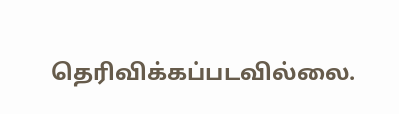தெரிவிக்கப்படவில்லை.